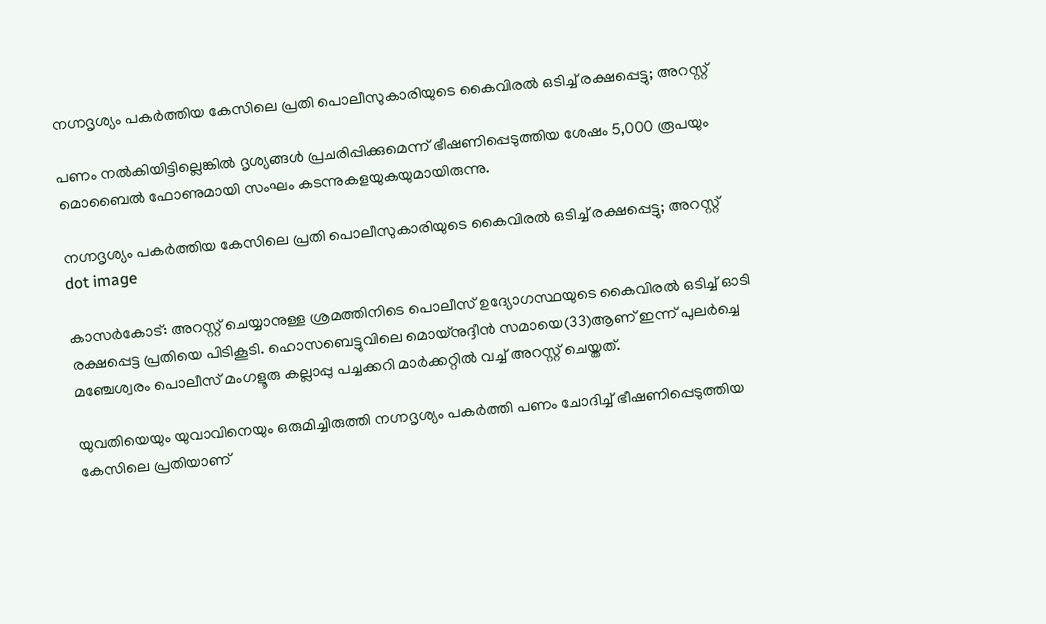നഗ്നദൃശ്യം പകര്‍ത്തിയ കേസിലെ പ്രതി പൊലീസുകാരിയുടെ കൈവിരല്‍ ഒടിച്ച് രക്ഷപ്പെട്ടു; അറസ്റ്റ്

പണം നല്‍കിയിട്ടില്ലെങ്കില്‍ ദൃശ്യങ്ങള്‍ പ്രചരിപ്പിക്കുമെന്ന് ഭീഷണിപ്പെടുത്തിയ ശേഷം 5,000 രൂപയും മൊബൈല്‍ ഫോണുമായി സംഘം കടന്നുകളയുകയുമായിരുന്നു.

നഗ്നദൃശ്യം പകര്‍ത്തിയ കേസിലെ പ്രതി പൊലീസുകാരിയുടെ കൈവിരല്‍ ഒടിച്ച് രക്ഷപ്പെട്ടു; അറസ്റ്റ്
dot image

കാസര്‍കോട്: അറസ്റ്റ് ചെയ്യാനുള്ള ശ്രമത്തിനിടെ പൊലീസ് ഉദ്യോഗസ്ഥയുടെ കൈവിരല്‍ ഒടിച്ച് ഓടി രക്ഷപ്പെട്ട പ്രതിയെ പിടികൂടി. ഹൊസബെട്ടുവിലെ മൊയ്‌നുദ്ദീന്‍ സമായെ(33)ആണ് ഇന്ന് പുലര്‍ച്ചെ മഞ്ചേശ്വരം പൊലീസ് മംഗളൂരു കല്ലാപ്പു പച്ചക്കറി മാര്‍ക്കറ്റില്‍ വച്ച് അറസ്റ്റ് ചെയ്തത്.

യുവതിയെയും യുവാവിനെയും ഒരുമിച്ചിരുത്തി നഗ്നദൃശ്യം പകര്‍ത്തി പണം ചോദിച്ച് ഭീഷണിപ്പെടുത്തിയ കേസിലെ പ്രതിയാണ്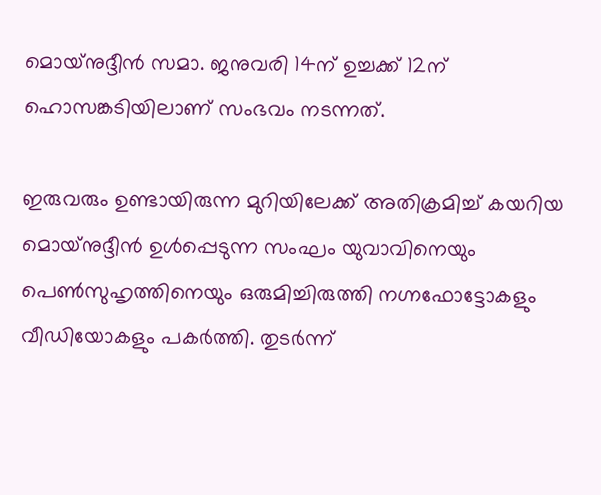മൊയ്‌നുദ്ദീന്‍ സമാ. ജനുവരി 14ന് ഉച്ചക്ക് 12ന് ഹൊസങ്കടിയിലാണ് സംഭവം നടന്നത്.

ഇരുവരും ഉണ്ടായിരുന്ന മുറിയിലേക്ക് അതിക്രമിച്ച് കയറിയ മൊയ്‌നുദ്ദീന്‍ ഉള്‍പ്പെടുന്ന സംഘം യുവാവിനെയും പെണ്‍സുഹൃത്തിനെയും ഒരുമിച്ചിരുത്തി നഗ്നഫോട്ടോകളും വീഡിയോകളും പകര്‍ത്തി. തുടര്‍ന്ന്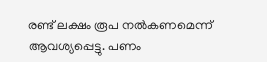രണ്ട് ലക്ഷം രൂപ നല്‍കണമെന്ന് ആവശ്യപ്പെട്ടു. പണം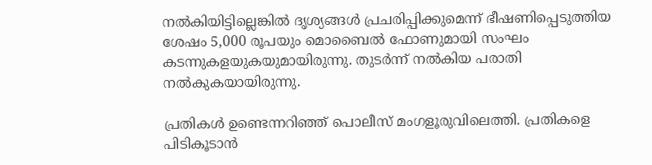നല്‍കിയിട്ടില്ലെങ്കില്‍ ദൃശ്യങ്ങള്‍ പ്രചരിപ്പിക്കുമെന്ന് ഭീഷണിപ്പെടുത്തിയ ശേഷം 5,000 രൂപയും മൊബൈല്‍ ഫോണുമായി സംഘം കടന്നുകളയുകയുമായിരുന്നു. തുടര്‍ന്ന് നല്‍കിയ പരാതി നല്‍കുകയായിരുന്നു.

പ്രതികള്‍ ഉണ്ടെന്നറിഞ്ഞ് പൊലീസ് മംഗളൂരുവിലെത്തി. പ്രതികളെ പിടികൂടാന്‍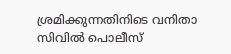ശ്രമിക്കുന്നതിനിടെ വനിതാ സിവില്‍ പൊലീസ്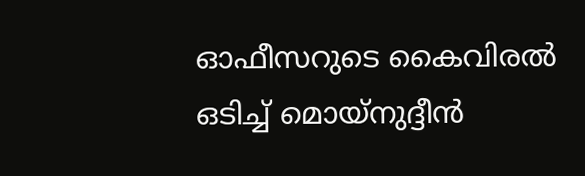ഓഫീസറുടെ കൈവിരല്‍ ഒടിച്ച് മൊയ്‌നുദ്ദീന്‍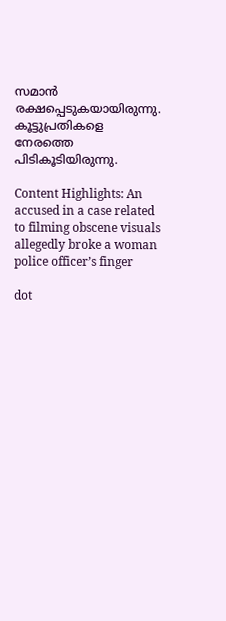സമാന്‍ രക്ഷപ്പെടുകയായിരുന്നു. കൂട്ടുപ്രതികളെ നേരത്തെ പിടികൂടിയിരുന്നു.

Content Highlights: An accused in a case related to filming obscene visuals allegedly broke a woman police officer’s finger

dot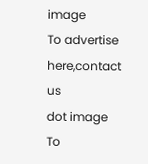image
To advertise here,contact us
dot image
To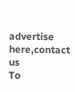advertise here,contact us
To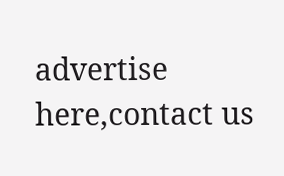advertise here,contact us